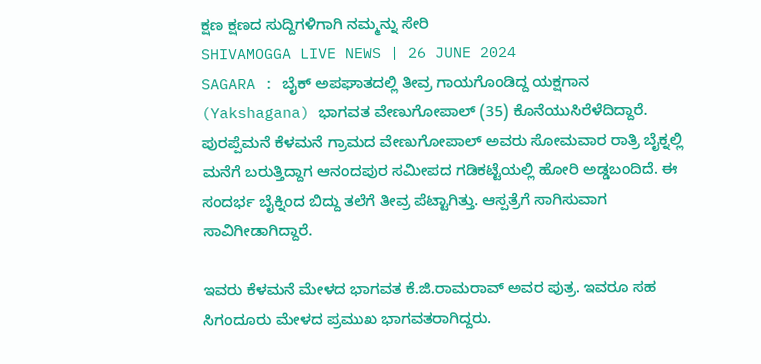ಕ್ಷಣ ಕ್ಷಣದ ಸುದ್ದಿಗಳಿಗಾಗಿ ನಮ್ಮನ್ನು ಸೇರಿ
SHIVAMOGGA LIVE NEWS | 26 JUNE 2024
SAGARA : ಬೈಕ್ ಅಪಘಾತದಲ್ಲಿ ತೀವ್ರ ಗಾಯಗೊಂಡಿದ್ದ ಯಕ್ಷಗಾನ (Yakshagana) ಭಾಗವತ ವೇಣುಗೋಪಾಲ್ (35) ಕೊನೆಯುಸಿರೆಳೆದಿದ್ದಾರೆ.
ಪುರಪ್ಪೆಮನೆ ಕೆಳಮನೆ ಗ್ರಾಮದ ವೇಣುಗೋಪಾಲ್ ಅವರು ಸೋಮವಾರ ರಾತ್ರಿ ಬೈಕ್ನಲ್ಲಿ ಮನೆಗೆ ಬರುತ್ತಿದ್ದಾಗ ಆನಂದಪುರ ಸಮೀಪದ ಗಡಿಕಟ್ಟೆಯಲ್ಲಿ ಹೋರಿ ಅಡ್ಡಬಂದಿದೆ. ಈ ಸಂದರ್ಭ ಬೈಕ್ನಿಂದ ಬಿದ್ದು ತಲೆಗೆ ತೀವ್ರ ಪೆಟ್ಟಾಗಿತ್ತು. ಆಸ್ಪತ್ರೆಗೆ ಸಾಗಿಸುವಾಗ ಸಾವಿಗೀಡಾಗಿದ್ದಾರೆ.

ಇವರು ಕೆಳಮನೆ ಮೇಳದ ಭಾಗವತ ಕೆ.ಜಿ.ರಾಮರಾವ್ ಅವರ ಪುತ್ರ. ಇವರೂ ಸಹ ಸಿಗಂದೂರು ಮೇಳದ ಪ್ರಮುಖ ಭಾಗವತರಾಗಿದ್ದರು.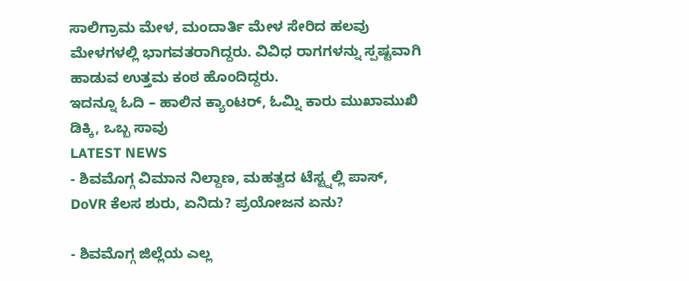ಸಾಲಿಗ್ರಾಮ ಮೇಳ, ಮಂದಾರ್ತಿ ಮೇಳ ಸೇರಿದ ಹಲವು ಮೇಳಗಳಲ್ಲಿ ಭಾಗವತರಾಗಿದ್ದರು. ವಿವಿಧ ರಾಗಗಳನ್ನು ಸ್ಪಷ್ಟವಾಗಿ ಹಾಡುವ ಉತ್ತಮ ಕಂಠ ಹೊಂದಿದ್ದರು.
ಇದನ್ನೂ ಓದಿ – ಹಾಲಿನ ಕ್ಯಾಂಟರ್, ಓಮ್ನಿ ಕಾರು ಮುಖಾಮುಖಿ ಡಿಕ್ಕಿ, ಒಬ್ಬ ಸಾವು
LATEST NEWS
- ಶಿವಮೊಗ್ಗ ವಿಮಾನ ನಿಲ್ದಾಣ, ಮಹತ್ವದ ಟೆಸ್ಟ್ನಲ್ಲಿ ಪಾಸ್, DoVR ಕೆಲಸ ಶುರು, ಏನಿದು? ಪ್ರಯೋಜನ ಏನು?

- ಶಿವಮೊಗ್ಗ ಜಿಲ್ಲೆಯ ಎಲ್ಲ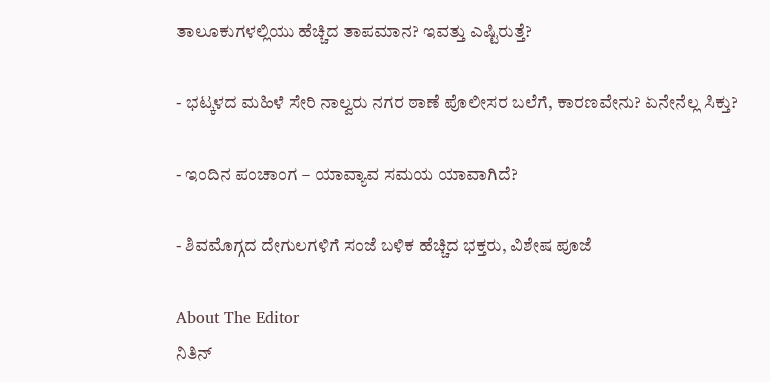ತಾಲೂಕುಗಳಲ್ಲಿಯು ಹೆಚ್ಚಿದ ತಾಪಮಾನ? ಇವತ್ತು ಎಷ್ಟಿರುತ್ತೆ?

- ಭಟ್ಕಳದ ಮಹಿಳೆ ಸೇರಿ ನಾಲ್ವರು ನಗರ ಠಾಣೆ ಪೊಲೀಸರ ಬಲೆಗೆ, ಕಾರಣವೇನು? ಏನೇನೆಲ್ಲ ಸಿಕ್ತು?

- ಇಂದಿನ ಪಂಚಾಂಗ – ಯಾವ್ಯಾವ ಸಮಯ ಯಾವಾಗಿದೆ?

- ಶಿವಮೊಗ್ಗದ ದೇಗುಲಗಳಿಗೆ ಸಂಜೆ ಬಳಿಕ ಹೆಚ್ಚಿದ ಭಕ್ತರು, ವಿಶೇಷ ಪೂಜೆ

About The Editor
ನಿತಿನ್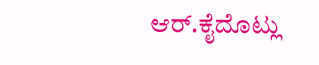ಆರ್.ಕೈದೊಟ್ಲು